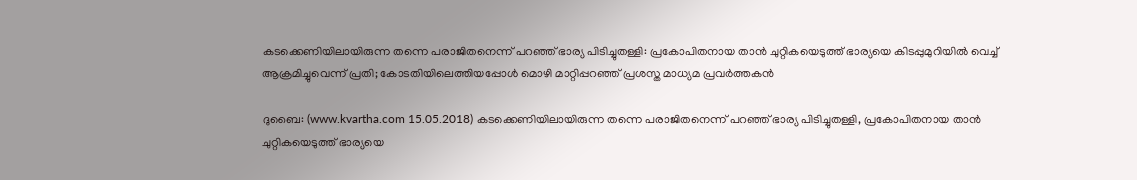കടക്കെണിയിലായിരുന്ന തന്നെ പരാജിതനെന്ന് പറഞ്ഞ് ഭാര്യ പിടിച്ചുതള്ളി: പ്രകോപിതനായ താന്‍ ചുറ്റികയെടുത്ത് ഭാര്യയെ കിടപ്പുമുറിയില്‍ വെച്ച് ആക്രമിച്ചുവെന്ന് പ്രതി; കോടതിയിലെത്തിയപ്പോള്‍ മൊഴി മാറ്റിപ്പറഞ്ഞ് പ്രശസ്ത മാധ്യമ പ്രവര്‍ത്തകന്‍

ദുബൈ: (www.kvartha.com 15.05.2018) കടക്കെണിയിലായിരുന്ന തന്നെ പരാജിതനെന്ന് പറഞ്ഞ് ഭാര്യ പിടിച്ചുതള്ളി, പ്രകോപിതനായ താന്‍ ചുറ്റികയെടുത്ത് ഭാര്യയെ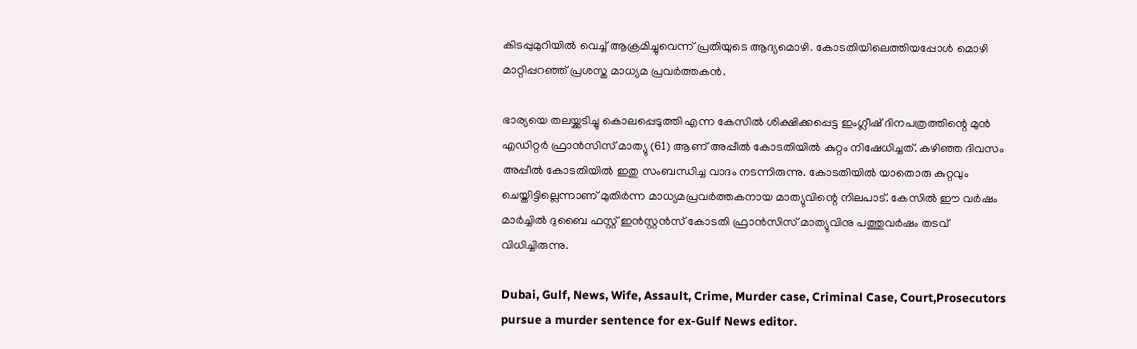കിടപ്പുമുറിയില്‍ വെച്ച് ആക്രമിച്ചുവെന്ന് പ്രതിയുടെ ആദ്യമൊഴി. കോടതിയിലെത്തിയപ്പോള്‍ മൊഴി മാറ്റിപ്പറഞ്ഞ് പ്രശസ്ത മാധ്യമ പ്രവര്‍ത്തകന്‍.

ഭാര്യയെ തലയ്ക്കടിച്ചു കൊലപ്പെടുത്തി എന്ന കേസില്‍ ശിക്ഷിക്കപ്പെട്ട ഇംഗ്ലീഷ് ദിനപത്രത്തിന്റെ മുന്‍ എഡിറ്റര്‍ ഫ്രാന്‍സിസ് മാത്യു (61) ആണ് അപ്പീല്‍ കോടതിയില്‍ കുറ്റം നിഷേധിച്ചത്. കഴിഞ്ഞ ദിവസം അപ്പീല്‍ കോടതിയില്‍ ഇതു സംബന്ധിച്ച വാദം നടന്നിരുന്നു. കോടതിയില്‍ യാതൊരു കുറ്റവും ചെയ്തിട്ടില്ലെന്നാണ് മുതിര്‍ന്ന മാധ്യമപ്രവര്‍ത്തകനായ മാത്യുവിന്റെ നിലപാട്. കേസില്‍ ഈ വര്‍ഷം മാര്‍ച്ചില്‍ ദുബൈ ഫസ്റ്റ് ഇന്‍സ്റ്റന്‍സ് കോടതി ഫ്രാന്‍സിസ് മാത്യുവിനു പത്തുവര്‍ഷം തടവ് വിധിച്ചിരുന്നു.

Dubai, Gulf, News, Wife, Assault, Crime, Murder case, Criminal Case, Court,Prosecutors pursue a murder sentence for ex-Gulf News editor.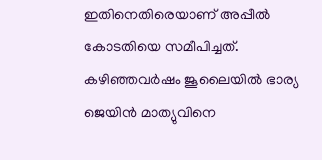ഇതിനെതിരെയാണ് അപ്പീല്‍ കോടതിയെ സമീപിച്ചത്. കഴിഞ്ഞവര്‍ഷം ജൂലൈയില്‍ ഭാര്യ ജെയിന്‍ മാത്യുവിനെ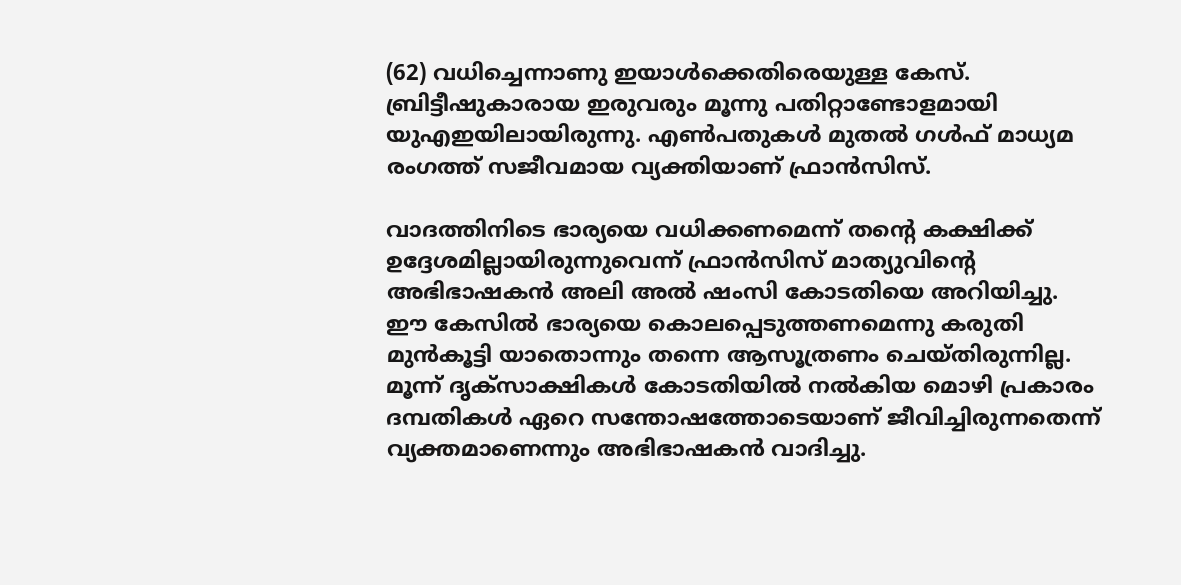(62) വധിച്ചെന്നാണു ഇയാള്‍ക്കെതിരെയുള്ള കേസ്. ബ്രിട്ടീഷുകാരായ ഇരുവരും മൂന്നു പതിറ്റാണ്ടോളമായി യുഎഇയിലായിരുന്നു. എണ്‍പതുകള്‍ മുതല്‍ ഗള്‍ഫ് മാധ്യമ രംഗത്ത് സജീവമായ വ്യക്തിയാണ് ഫ്രാന്‍സിസ്.

വാദത്തിനിടെ ഭാര്യയെ വധിക്കണമെന്ന് തന്റെ കക്ഷിക്ക് ഉദ്ദേശമില്ലായിരുന്നുവെന്ന് ഫ്രാന്‍സിസ് മാത്യുവിന്റെ അഭിഭാഷകന്‍ അലി അല്‍ ഷംസി കോടതിയെ അറിയിച്ചു. ഈ കേസില്‍ ഭാര്യയെ കൊലപ്പെടുത്തണമെന്നു കരുതി മുന്‍കൂട്ടി യാതൊന്നും തന്നെ ആസൂത്രണം ചെയ്തിരുന്നില്ല. മൂന്ന് ദൃക്‌സാക്ഷികള്‍ കോടതിയില്‍ നല്‍കിയ മൊഴി പ്രകാരം ദമ്പതികള്‍ ഏറെ സന്തോഷത്തോടെയാണ് ജീവിച്ചിരുന്നതെന്ന് വ്യക്തമാണെന്നും അഭിഭാഷകന്‍ വാദിച്ചു.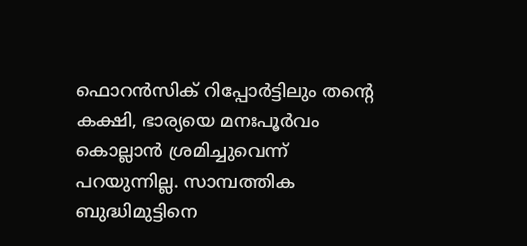ഫൊറന്‍സിക് റിപ്പോര്‍ട്ടിലും തന്റെ കക്ഷി, ഭാര്യയെ മനഃപൂര്‍വം കൊല്ലാന്‍ ശ്രമിച്ചുവെന്ന് പറയുന്നില്ല. സാമ്പത്തിക ബുദ്ധിമുട്ടിനെ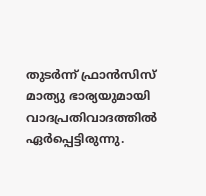തുടര്‍ന്ന് ഫ്രാന്‍സിസ് മാത്യു ഭാര്യയുമായി വാദപ്രതിവാദത്തില്‍ ഏര്‍പ്പെട്ടിരുന്നു.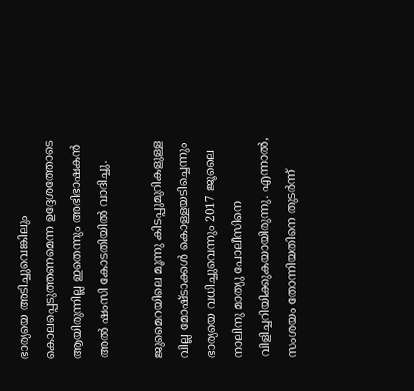ഭാര്യയെ അടിച്ചുവെങ്കിലും കൊലപ്പെടുത്തണമെന്ന ഉദ്ദേശത്തോടെ ആയിരുന്നില്ല ഇതെന്നും അഭിഭാഷകന്‍ അല്‍ ഷംസി കോടതിയില്‍ വാദിച്ചു.

ജുമൈറയിലെ മൂന്നു കിടപ്പുമുറികളുള്ള വില്ല മോഷ്ടാക്കള്‍ കൊള്ളയടിച്ചെന്നും ഭാര്യയെ വധിച്ചുവെന്നും 2017 ജൂലൈ നാലിനു മാത്യു പോലീസിനെ വിളിച്ചറിയിക്കുകയായിരുന്നു. എന്നാല്‍, സംശയം തോന്നിയതിനെ തുടര്‍ന്ന്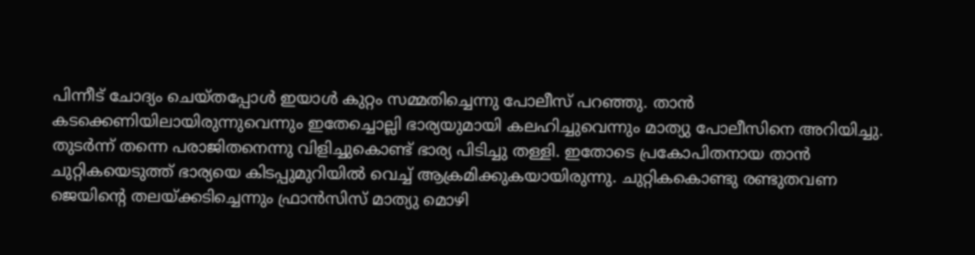പിന്നീട് ചോദ്യം ചെയ്തപ്പോള്‍ ഇയാള്‍ കുറ്റം സമ്മതിച്ചെന്നു പോലീസ് പറഞ്ഞു. താന്‍ കടക്കെണിയിലായിരുന്നുവെന്നും ഇതേച്ചൊല്ലി ഭാര്യയുമായി കലഹിച്ചുവെന്നും മാത്യു പോലീസിനെ അറിയിച്ചു. തുടര്‍ന്ന് തന്നെ പരാജിതനെന്നു വിളിച്ചുകൊണ്ട് ഭാര്യ പിടിച്ചു തള്ളി. ഇതോടെ പ്രകോപിതനായ താന്‍ ചുറ്റികയെടുത്ത് ഭാര്യയെ കിടപ്പുമുറിയില്‍ വെച്ച് ആക്രമിക്കുകയായിരുന്നു. ചുറ്റികകൊണ്ടു രണ്ടുതവണ ജെയിന്റെ തലയ്ക്കടിച്ചെന്നും ഫ്രാന്‍സിസ് മാത്യു മൊഴി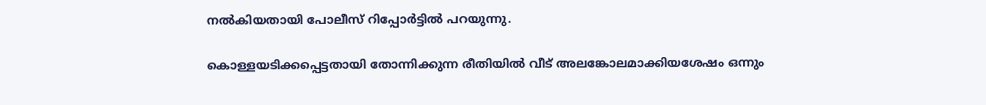നല്‍കിയതായി പോലീസ് റിപ്പോര്‍ട്ടില്‍ പറയുന്നു.

കൊള്ളയടിക്കപ്പെട്ടതായി തോന്നിക്കുന്ന രീതിയില്‍ വീട് അലങ്കോലമാക്കിയശേഷം ഒന്നും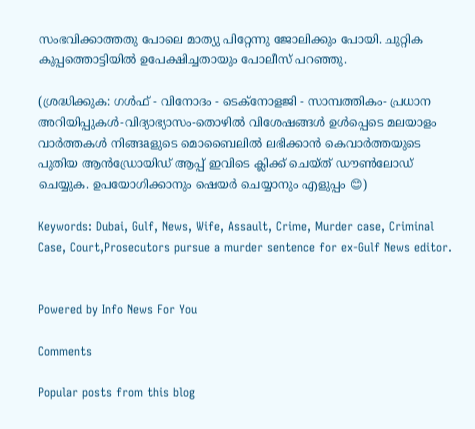സംഭവിക്കാത്തതു പോലെ മാത്യു പിറ്റേന്നു ജോലിക്കും പോയി. ചുറ്റിക കുപ്പത്തൊട്ടിയില്‍ ഉപേക്ഷിച്ചതായും പോലീസ് പറഞ്ഞു.

(ശ്രദ്ധിക്കുക: ഗൾഫ് - വിനോദം - ടെക്നോളജി - സാമ്പത്തികം- പ്രധാന അറിയിപ്പുകൾ-വിദ്യാഭ്യാസം-തൊഴിൽ വിശേഷങ്ങൾ ഉൾപ്പെടെ മലയാളം വാർത്തകൾ നിങ്ങaളുടെ മൊബൈലിൽ ലഭിക്കാൻ കെവാർത്തയുടെ പുതിയ ആൻഡ്രോയിഡ് ആപ്പ് ഇവിടെ ക്ലിക്ക് ചെയ്ത് ഡൗൺലോഡ് ചെയ്യുക. ഉപയോഗിക്കാനും ഷെയർ ചെയ്യാനും എളുപ്പം 😊)

Keywords: Dubai, Gulf, News, Wife, Assault, Crime, Murder case, Criminal Case, Court,Prosecutors pursue a murder sentence for ex-Gulf News editor.


Powered by Info News For You

Comments

Popular posts from this blog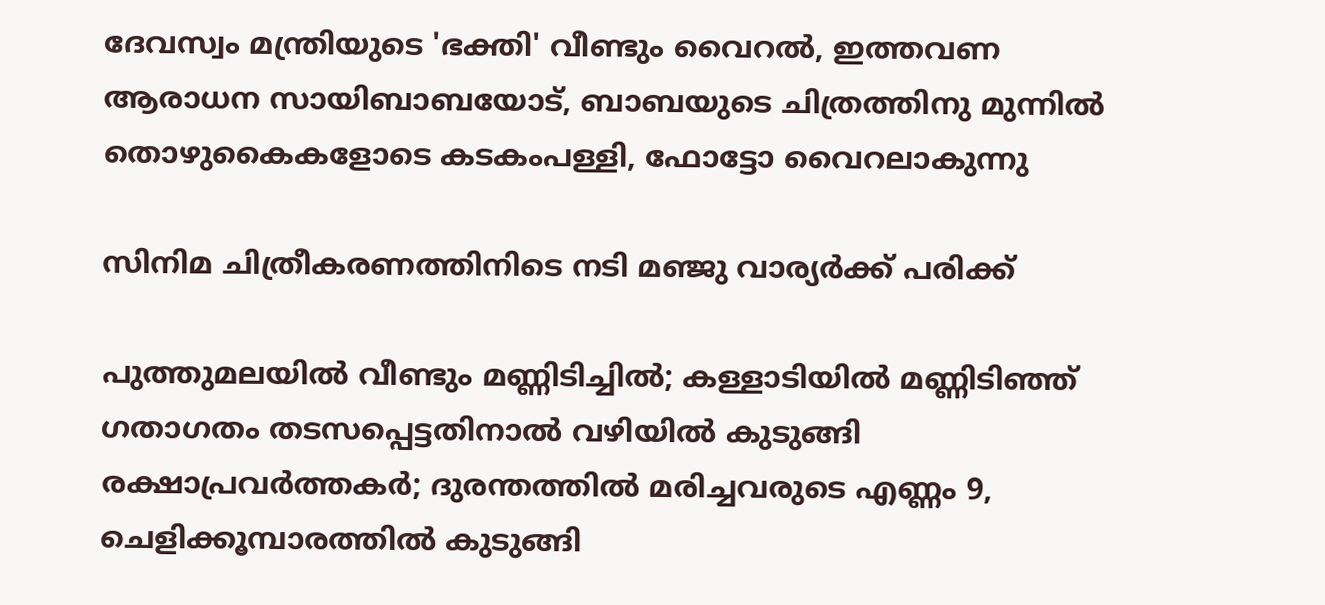ദേവസ്വം മന്ത്രിയുടെ 'ഭക്തി' വീണ്ടും വൈറല്‍, ഇത്തവണ ആരാധന സായിബാബയോട്, ബാബയുടെ ചിത്രത്തിനു മുന്നില്‍ തൊഴുകൈകളോടെ കടകംപള്ളി, ഫോട്ടോ വൈറലാകുന്നു

സിനിമ ചിത്രീകരണത്തിനിടെ നടി മഞ്ജു വാര്യര്‍ക്ക് പരിക്ക്

പുത്തുമലയില്‍ വീണ്ടും മണ്ണിടിച്ചില്‍; കള്ളാടിയില്‍ മണ്ണിടിഞ്ഞ് ഗതാഗതം തടസപ്പെട്ടതിനാല്‍ വഴിയില്‍ കുടുങ്ങി രക്ഷാപ്രവര്‍ത്തകര്‍; ദുരന്തത്തില്‍ മരിച്ചവരുടെ എണ്ണം 9, ചെളിക്കൂമ്പാരത്തില്‍ കുടുങ്ങി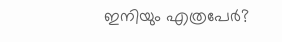ഇനിയും എത്രപേര്‍?